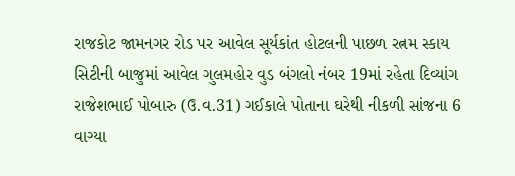રાજકોટ જામનગર રોડ પર આવેલ સૂર્યકાંત હોટલની પાછળ રત્નમ સ્કાય સિટીની બાજુમાં આવેલ ગુલમહોર વુડ બંગલો નંબર 19માં રહેતા દિવ્યાંગ રાજેશભાઈ પોબારુ (ઉ.વ.31) ગઈકાલે પોતાના ઘરેથી નીકળી સાંજના 6 વાગ્યા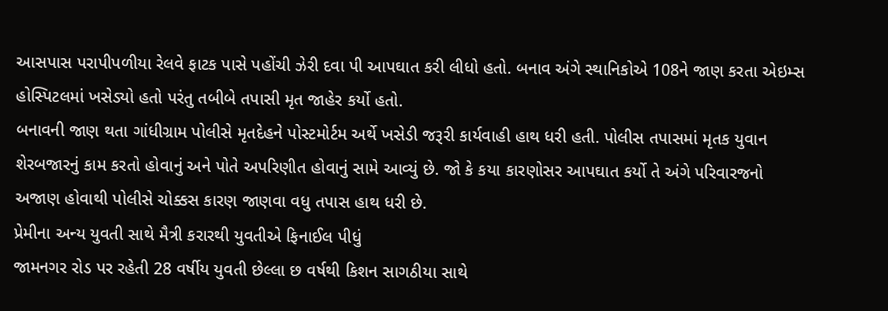આસપાસ પરાપીપળીયા રેલવે ફાટક પાસે પહોંચી ઝેરી દવા પી આપઘાત કરી લીધો હતો. બનાવ અંગે સ્થાનિકોએ 108ને જાણ કરતા એઇમ્સ હોસ્પિટલમાં ખસેડ્યો હતો પરંતુ તબીબે તપાસી મૃત જાહેર કર્યો હતો.
બનાવની જાણ થતા ગાંધીગ્રામ પોલીસે મૃતદેહને પોસ્ટમોર્ટમ અર્થે ખસેડી જરૂરી કાર્યવાહી હાથ ધરી હતી. પોલીસ તપાસમાં મૃતક યુવાન શેરબજારનું કામ કરતો હોવાનું અને પોતે અપરિણીત હોવાનું સામે આવ્યું છે. જો કે કયા કારણોસર આપઘાત કર્યો તે અંગે પરિવારજનો અજાણ હોવાથી પોલીસે ચોક્કસ કારણ જાણવા વધુ તપાસ હાથ ધરી છે.
પ્રેમીના અન્ય યુવતી સાથે મૈત્રી કરારથી યુવતીએ ફિનાઈલ પીધું
જામનગર રોડ પર રહેતી 28 વર્ષીય યુવતી છેલ્લા છ વર્ષથી કિશન સાગઠીયા સાથે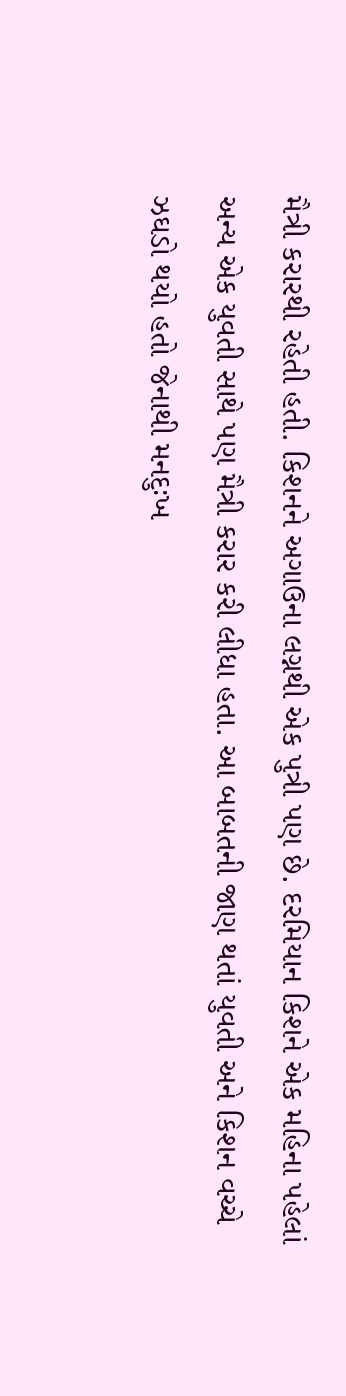મૈત્રી કરારથી રહેતી હતી. કિશનને અગાઉના લગ્નથી એક પુત્રી પણ છે. દરમિયાન કિશને એક મહિના પહેલાં અન્ય એક યુવતી સાથે પણ મૈત્રી કરાર કરી લીધા હતા. આ બાબતની જાણ થતાં યુવતી અને કિશન વચ્ચે ઝઘડો થયો હતો જેનાથી મનદુઃખ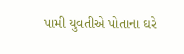પામી યુવતીએ પોતાના ઘરે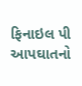ફિનાઇલ પી આપઘાતનો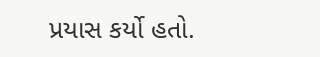પ્રયાસ કર્યો હતો.